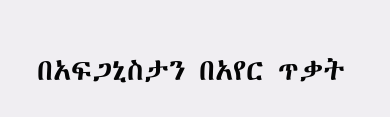በአፍጋኒስታን በአየር ጥቃት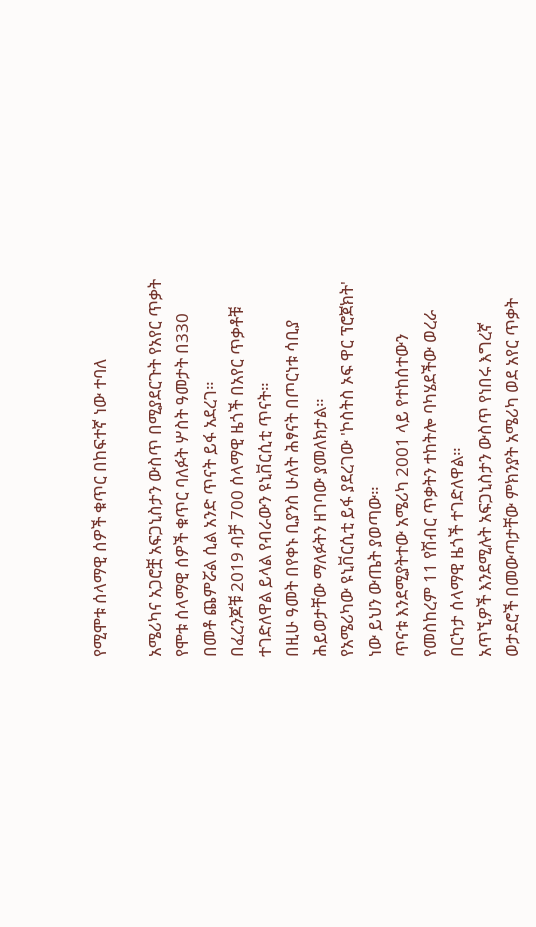የሚሞቱ ሰላማዊ ሰዎች ቁጥር በከፍተኛ ነው ተባለ

አሜሪካና አጋሮቿ አፍጋኒስታን ውስጥ በሚያደርጉት የአየር ጥቃት የሞቱ ሰላማዊ ሰዎች ቁጥር ባለፉት ሦስት ዓመታት በ330 በመቶ ጨምሯል ሲል አንድ ጥናት ይፋ አደረገ።
በፈረንጆቹ 2019 ብቻ 700 ሰላማዊ ዜጎች በአየር ጥቃቶቹ ተገድለዋል ይላል የብራውን ዩኒቨርሲቲ ጥናት።
በዚሁ ዓመት በየቀኑ ቢያንስ ሁለት ሕፃናት በጦርነቱ ሳቢያ ሕይወታቸው ማለፉትን ዘገባው ያመለክታል።
የአሜሪካው ዩኒቨርሲቲ ይፋ ያደረገው 'ኮስትስ ኦፍ ዋር ፕሮጀክት' ነው ይህን ውጤት ያወጣው።
ጥናቱ እንደሚያትተው አሜሪካ 2001 ላይ የተከሰተውን የመስከረም 11 የሽብር ጥቃትን ተከትሎ ባካሄደችው ወረራ በርካታ ሰላማዊ ዜጎች ተገድለዋል።
አጥኚዎች እንደሚሉት አፍጋኒስታን ውስጥ የነበሩ እግረኛ ወታደሮች በመውጣታቸው ምክንያት አሜሪካ ወደ አየር ጥቃት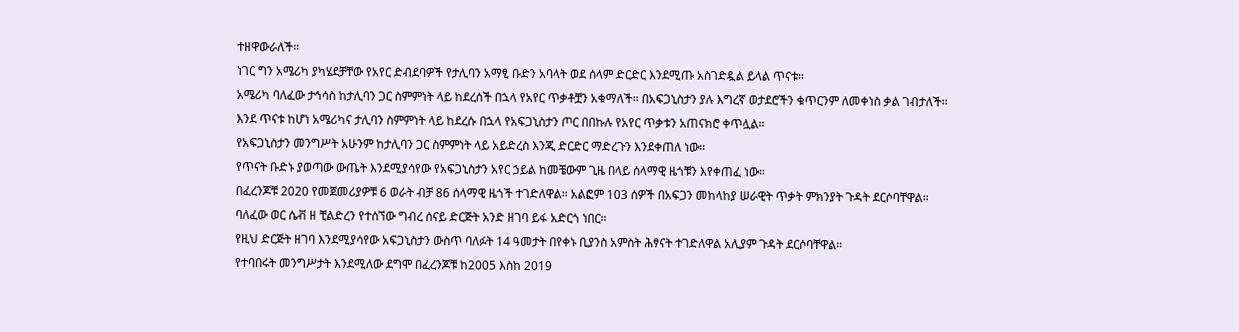ተዘዋውራለች።
ነገር ግን አሜሪካ ያካሄደቻቸው የአየር ድብደባዎች የታሊባን አማፂ ቡድን አባላት ወደ ሰላም ድርድር እንደሚጡ አስገድዷል ይላል ጥናቱ።
አሜሪካ ባለፈው ታኅሳስ ከታሊባን ጋር ስምምነት ላይ ከደረሰች በኋላ የአየር ጥቃቶቿን አቁማለች። በአፍጋኒስታን ያሉ እግረኛ ወታደሮችን ቁጥርንም ለመቀነስ ቃል ገብታለች።
እንደ ጥናቱ ከሆነ አሜሪካና ታሊባን ስምምነት ላይ ከደረሱ በኋላ የአፍጋኒስታን ጦር በበኩሉ የአየር ጥቃቱን አጠናክሮ ቀጥሏል።
የአፍጋኒስታን መንግሥት አሁንም ከታሊባን ጋር ስምምነት ላይ አይድረስ እንጂ ድርድር ማድረጉን እንደቀጠለ ነው።
የጥናት ቡድኑ ያወጣው ውጤት እንደሚያሳየው የአፍጋኒስታን አየር ኃይል ከመቼውም ጊዜ በላይ ሰላማዊ ዜጎቹን እየቀጠፈ ነው።
በፈረንጆቹ 2020 የመጀመሪያዎቹ 6 ወራት ብቻ 86 ሰላማዊ ዜጎች ተገድለዋል። አልፎም 103 ሰዎች በአፍጋን መከላከያ ሠራዊት ጥቃት ምክንያት ጉዳት ደርሶባቸዋል።
ባለፈው ወር ሴቭ ዘ ቺልድረን የተሰኘው ግብረ ሰናይ ድርጅት አንድ ዘገባ ይፋ አድርጎ ነበር።
የዚህ ድርጅት ዘገባ እንደሚያሳየው አፍጋኒስታን ውስጥ ባለፉት 14 ዓመታት በየቀኑ ቢያንስ አምስት ሕፃናት ተገድለዋል አሊያም ጉዳት ደርሶባቸዋል።
የተባበሩት መንግሥታት እንደሚለው ደግሞ በፈረንጆቹ ከ2005 እስከ 2019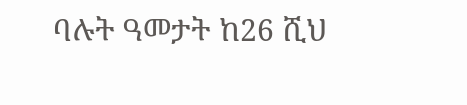ባሉት ዓመታት ከ26 ሺህ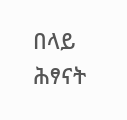በላይ ሕፃናት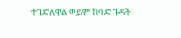ተገድለዋል ወይም ከባድ ጉዳት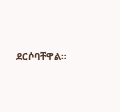ደርሶባቸዋል።